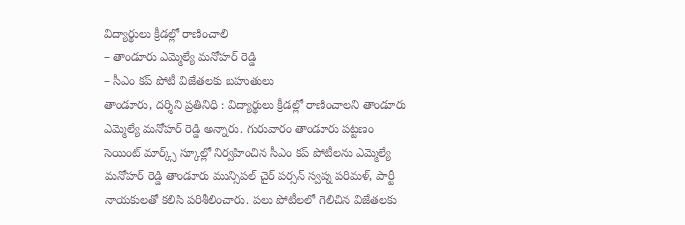విద్యార్థులు క్రీడల్లో రాణించాలి
– తాండూరు ఎమ్మెల్యే మనోహర్ రెడ్డి
– సీఎం కప్ పోటీ విజేతలకు బహుతులు
తాండూరు, దర్శిని ప్రతినిధి : విద్యార్థులు క్రీడల్లో రాణించాలని తాండూరు ఎమ్మెల్యే మనోహర్ రెడ్డి అన్నారు. గురువారం తాండూరు పట్టణం సెయింట్ మార్క్స్ స్కూల్లో నిర్వహించిన సీఎం కప్ పోటీలను ఎమ్మెల్యే మనోహర్ రెడ్డి తాండూరు మున్సిపల్ చైర్ పర్సన్ స్వప్న పరిమళ్, పార్టీ నాయకులతో కలిసి పరిశీలించారు. పలు పోటీలలో గెలిచిన విజేతలకు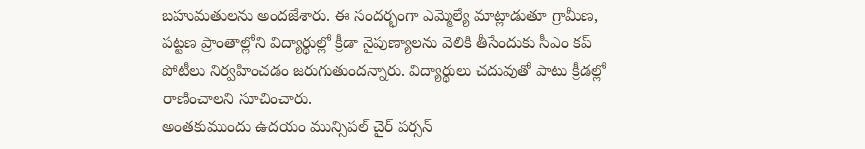బహుమతులను అందజేశారు. ఈ సందర్భంగా ఎమ్మెల్యే మాట్లాడుతూ గ్రామీణ, పట్టణ ప్రాంతాల్లోని విద్యార్థుల్లో క్రీడా నైపుణ్యాలను వెలికి తీసేందుకు సీఎం కప్ పోటీలు నిర్వహించడం జరుగుతుందన్నారు. విద్యార్థులు చదువుతో పాటు క్రీడల్లో రాణించాలని సూచించారు.
అంతకుముందు ఉదయం మున్సిపల్ చైర్ పర్సన్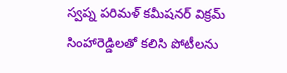స్వప్న పరిమళ్ కమీషనర్ విక్రమ్ సింహారెడ్డిలతో కలిసి పోటీలను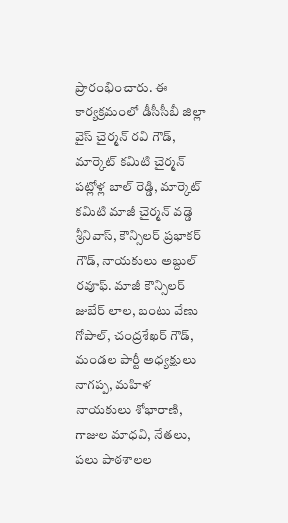ప్రారంభించారు. ఈ కార్యక్రమంలో డీసీసీబీ జిల్లా వైస్ చైర్మన్ రవి గౌడ్, మార్కెట్ కమిటి చైర్మన్ పట్లోళ్ల బాల్ రెడ్డి, మార్కెట్ కమిటి మాజీ చైర్మన్ వడ్డె శ్రీనివాస్, కౌన్సిలర్ ప్రభాకర్ గౌడ్, నాయకులు అబ్దుల్ రవూఫ్. మాజీ కౌన్సిలర్ జుబేర్ లాల, బంటు వేణు గోపాల్, చంద్రశేఖర్ గౌడ్, మండల పార్టీ అధ్యక్షులు నాగప్ప, మహిళ నాయకులు శోభారాణి, గాజుల మాధవి, నేతలు, పలు పాఠశాలల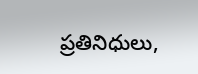ప్రతినిధులు,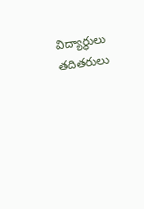విద్యార్థులు తదితరులు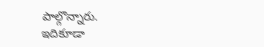పాల్గొన్నారు.
ఇదికూడా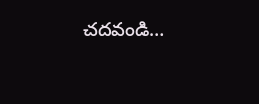చదవండి…